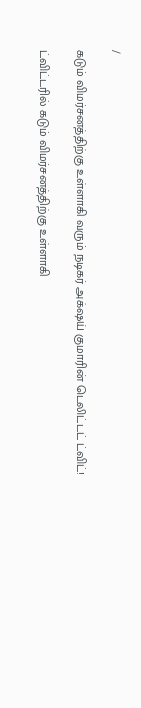/

கடும் விமர்சனத்திற்கு உள்ளாகி வரும் நடிகர் அக்‌ஷய் குமாரின் டெலிட்டட் ட்விட்!

ட்விட்டரில் கடும் விமர்சனத்திற்கு உள்ளாகி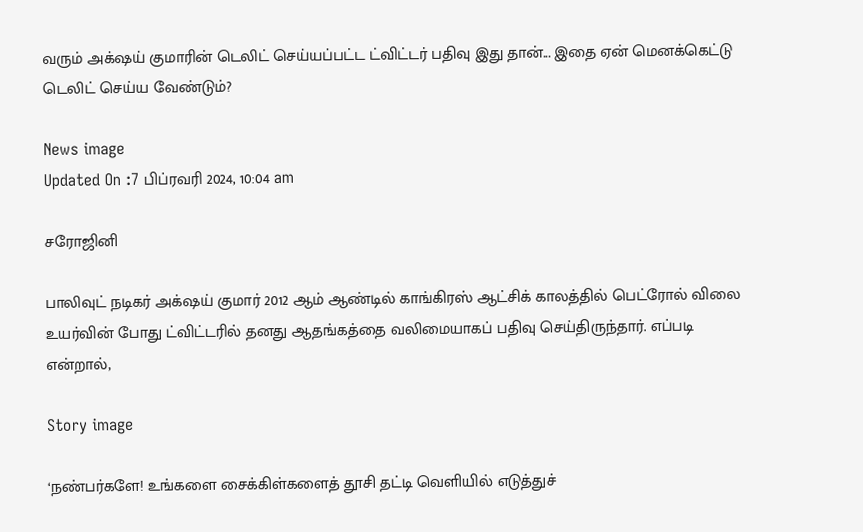வரும் அக்‌ஷய் குமாரின் டெலிட் செய்யப்பட்ட ட்விட்டர் பதிவு இது தான்... இதை ஏன் மெனக்கெட்டு டெலிட் செய்ய வேண்டும்?

News image
Updated On :7 பிப்ரவரி 2024, 10:04 am

சரோஜினி

பாலிவுட் நடிகர் அக்‌ஷய் குமார் 2012 ஆம் ஆண்டில் காங்கிரஸ் ஆட்சிக் காலத்தில் பெட்ரோல் விலை உயர்வின் போது ட்விட்டரில் தனது ஆதங்கத்தை வலிமையாகப் பதிவு செய்திருந்தார். எப்படி என்றால்,

Story image

‘நண்பர்களே! உங்களை சைக்கிள்களைத் தூசி தட்டி வெளியில் எடுத்துச்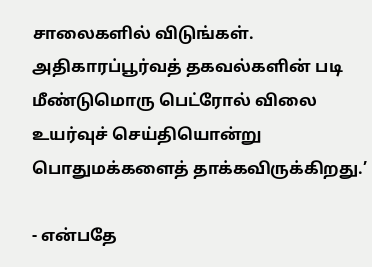சாலைகளில் விடுங்கள். அதிகாரப்பூர்வத் தகவல்களின் படி மீண்டுமொரு பெட்ரோல் விலை உயர்வுச் செய்தியொன்று பொதுமக்களைத் தாக்கவிருக்கிறது.’

- என்பதே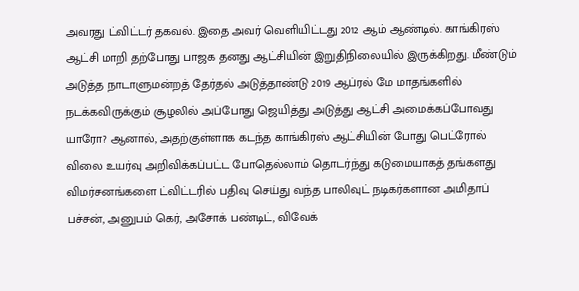அவரது ட்விட்டர் தகவல். இதை அவர் வெளியிட்டது 2012 ஆம் ஆண்டில். காங்கிரஸ் ஆட்சி மாறி தற்போது பாஜக தனது ஆட்சியின் இறுதிநிலையில் இருக்கிறது. மீண்டும் அடுத்த நாடாளுமன்றத் தேர்தல் அடுத்தாண்டு 2019 ஆப்ரல் மே மாதங்களில் நடக்கவிருக்கும் சூழலில் அப்போது ஜெயித்து அடுத்து ஆட்சி அமைக்கப்போவது யாரோ? ஆனால், அதற்குள்ளாக கடந்த காங்கிரஸ் ஆட்சியின் போது பெட்ரோல் விலை உயர்வு அறிவிக்கப்பட்ட போதெல்லாம் தொடர்ந்து கடுமையாகத் தங்களது விமர்சனங்களை ட்விட்டரில் பதிவு செய்து வந்த பாலிவுட் நடிகர்களான அமிதாப் பச்சன், அனுபம் கெர், அசோக் பண்டிட், விவேக்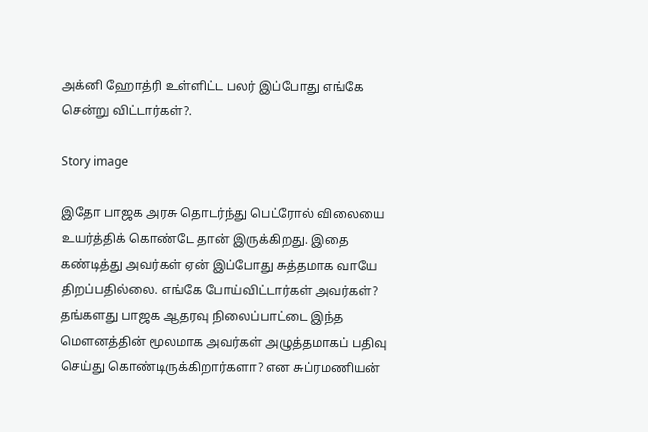அக்னி ஹோத்ரி உள்ளிட்ட பலர் இப்போது எங்கே சென்று விட்டார்கள்?.

Story image

இதோ பாஜக அரசு தொடர்ந்து பெட்ரோல் விலையை உயர்த்திக் கொண்டே தான் இருக்கிறது. இதை கண்டித்து அவர்கள் ஏன் இப்போது சுத்தமாக வாயே திறப்பதில்லை. எங்கே போய்விட்டார்கள் அவர்கள்? தங்களது பாஜக ஆதரவு நிலைப்பாட்டை இந்த மெளனத்தின் மூலமாக அவர்கள் அழுத்தமாகப் பதிவு செய்து கொண்டிருக்கிறார்களா? என சுப்ரமணியன்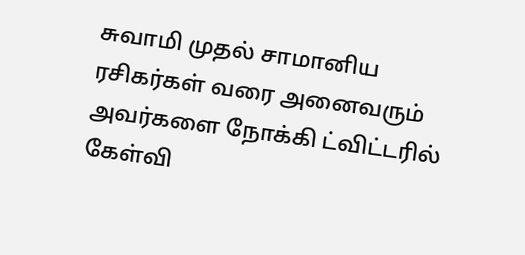சுவாமி முதல் சாமானிய ரசிகர்கள் வரை அனைவரும் அவர்களை நோக்கி ட்விட்டரில் கேள்வி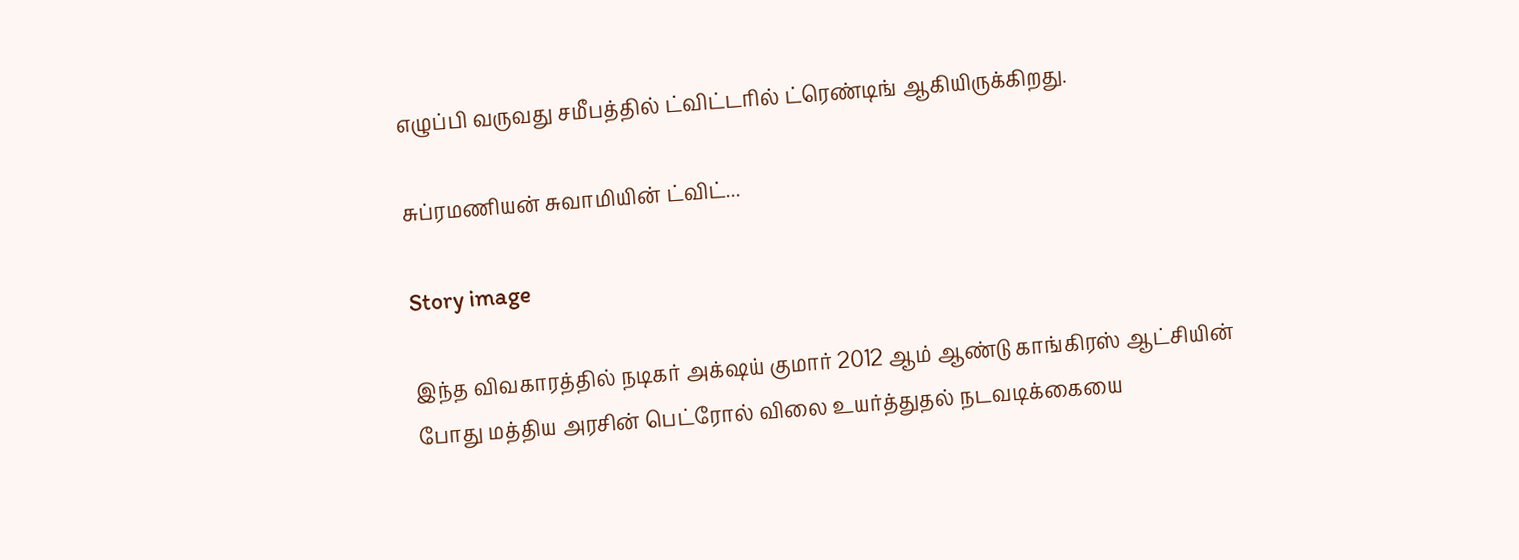எழுப்பி வருவது சமீபத்தில் ட்விட்டரில் ட்ரெண்டிங் ஆகியிருக்கிறது.

சுப்ரமணியன் சுவாமியின் ட்விட்...

Story image

இந்த விவகாரத்தில் நடிகர் அக்‌ஷய் குமார் 2012 ஆம் ஆண்டு காங்கிரஸ் ஆட்சியின் போது மத்திய அரசின் பெட்ரோல் விலை உயர்த்துதல் நடவடிக்கையை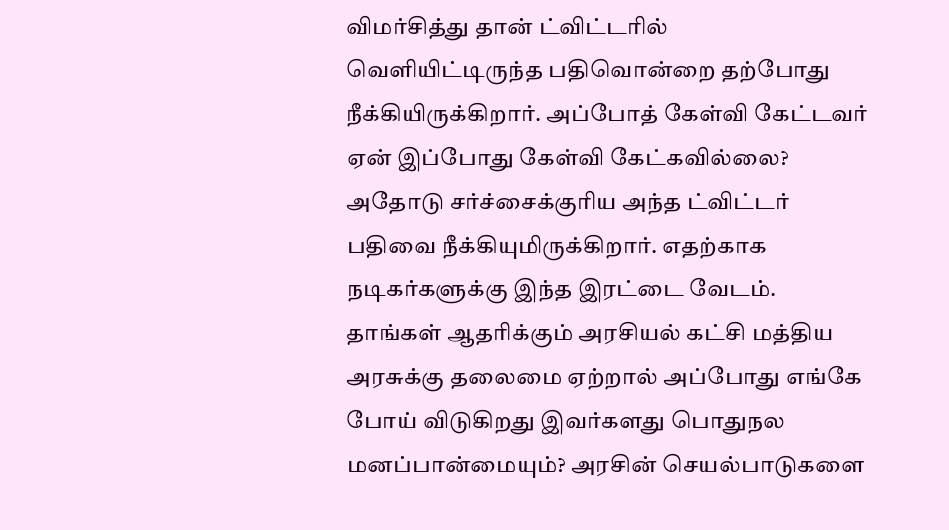விமர்சித்து தான் ட்விட்டரில் வெளியிட்டிருந்த பதிவொன்றை தற்போது நீக்கியிருக்கிறார். அப்போத் கேள்வி கேட்டவர் ஏன் இப்போது கேள்வி கேட்கவில்லை? அதோடு சர்ச்சைக்குரிய அந்த ட்விட்டர் பதிவை நீக்கியுமிருக்கிறார். எதற்காக நடிகர்களுக்கு இந்த இரட்டை வேடம். தாங்கள் ஆதரிக்கும் அரசியல் கட்சி மத்திய அரசுக்கு தலைமை ஏற்றால் அப்போது எங்கே போய் விடுகிறது இவர்களது பொதுநல மனப்பான்மையும்? அரசின் செயல்பாடுகளை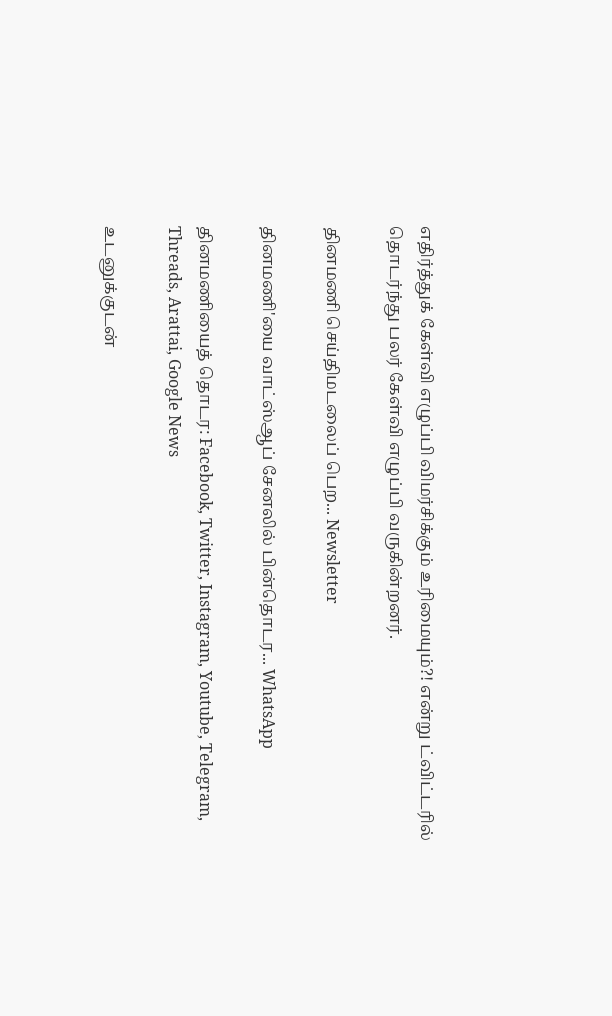எதிர்த்துக் கேள்வி எழுப்பி விமர்சிக்கும் உரிமையும்?! என்று ட்விட்டரில் தொடர்ந்து பலர் கேள்வி எழுப்பி வருகின்றனர்.

தினமணி செய்திமடலைப் பெற... Newsletter

தினமணி'யை வாட்ஸ்ஆப் சேனலில் பின்தொடர... WhatsApp

தினமணியைத் தொடர: Facebook, Twitter, Instagram, Youtube, Telegram, Threads, Arattai, Google News

உடனுக்குடன்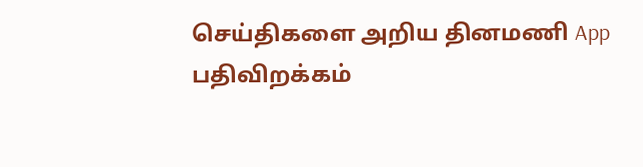செய்திகளை அறிய தினமணி App பதிவிறக்கம்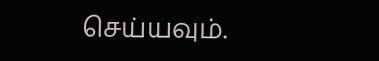செய்யவும்.